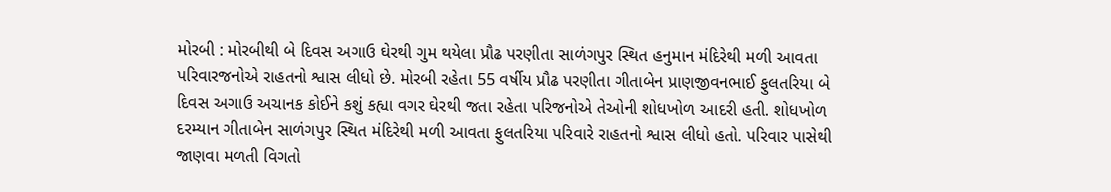મોરબી : મોરબીથી બે દિવસ અગાઉ ઘેરથી ગુમ થયેલા પ્રૌઢ પરણીતા સાળંગપુર સ્થિત હનુમાન મંદિરેથી મળી આવતા પરિવારજનોએ રાહતનો શ્વાસ લીધો છે. મોરબી રહેતા 55 વર્ષીય પ્રૌઢ પરણીતા ગીતાબેન પ્રાણજીવનભાઈ ફુલતરિયા બે દિવસ અગાઉ અચાનક કોઈને કશું કહ્યા વગર ઘેરથી જતા રહેતા પરિજનોએ તેઓની શોધખોળ આદરી હતી. શોધખોળ દરમ્યાન ગીતાબેન સાળંગપુર સ્થિત મંદિરેથી મળી આવતા ફુલતરિયા પરિવારે રાહતનો શ્વાસ લીધો હતો. પરિવાર પાસેથી જાણવા મળતી વિગતો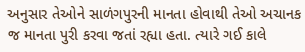અનુસાર તેઓને સાળંગપુરની માનતા હોવાથી તેઓ અચાનક જ માનતા પુરી કરવા જતાં રહ્યા હતા. ત્યારે ગઈ કાલે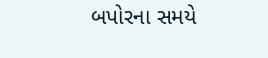બપોરના સમયે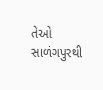તેઓ સાળંગપુરથી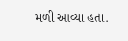મળી આવ્યા હતા.